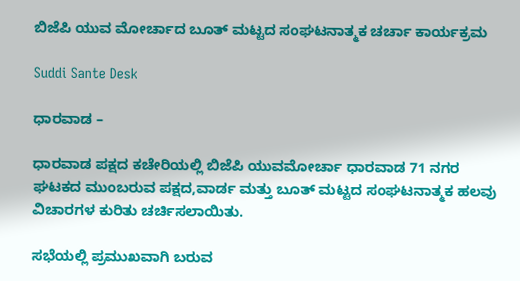ಬಿಜೆಪಿ ಯುವ ಮೋರ್ಚಾದ ಬೂತ್ ಮಟ್ಟದ ಸಂಘಟನಾತ್ಮಕ ಚರ್ಚಾ ಕಾರ್ಯಕ್ರಮ

Suddi Sante Desk

ಧಾರವಾಡ –

ಧಾರವಾಡ ಪಕ್ಷದ ಕಚೇರಿಯಲ್ಲಿ ಬಿಜೆಪಿ ಯುವಮೋರ್ಚಾ ಧಾರವಾಡ 71 ನಗರ ಘಟಕದ ಮುಂಬರುವ ಪಕ್ಷದ,ವಾರ್ಡ ಮತ್ತು ಬೂತ್ ಮಟ್ಟದ ಸಂಘಟನಾತ್ಮಕ ಹಲವು ವಿಚಾರಗಳ ಕುರಿತು ಚರ್ಚಿಸಲಾಯಿತು.

ಸಭೆಯಲ್ಲಿ ಪ್ರಮುಖವಾಗಿ ಬರುವ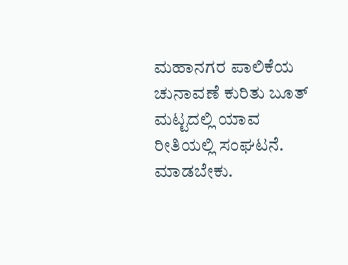ಮಹಾನಗರ ಪಾಲಿಕೆಯ ಚುನಾವಣೆ ಕುರಿತು ಬೂತ್ ಮಟ್ಟದಲ್ಲಿ ಯಾವ ರೀತಿಯಲ್ಲಿ ಸಂಘಟನೆ. ಮಾಡಬೇಕು.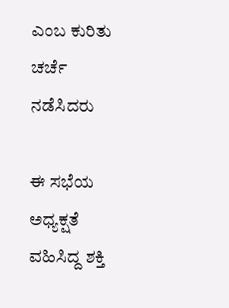ಎಂಬ ಕುರಿತು ಚರ್ಚೆ ನಡೆಸಿದರು

ಈ ಸಭೆಯ ಅಧ್ಯಕ್ಷತೆ ವಹಿಸಿದ್ದ ಶಕ್ತಿ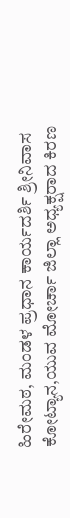ಹಿರೇಮಠ, ಮಂಡಳ ಪ್ರಧಾನ ಕಾರ್ಯದರ್ಶಿ ಶ್ರೀನಿವಾಸ ಕೋಟ್ಯಾನ,ಯುವ ಮೋರ್ಚಾ ಜಿಲ್ಲಾ ಅಧ್ಯಕ್ಷರಾದ ಕಿರಣ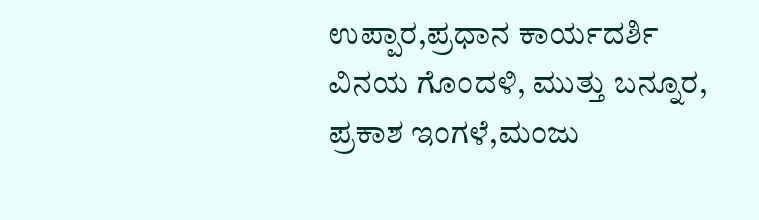ಉಪ್ಪಾರ,ಪ್ರಧಾನ ಕಾರ್ಯದರ್ಶಿ ವಿನಯ ಗೊಂದಳಿ, ಮುತ್ತು ಬನ್ನೂರ, ಪ್ರಕಾಶ ಇಂಗಳೆ,ಮಂಜು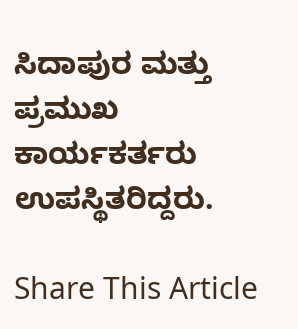ಸಿದಾಪುರ ಮತ್ತು ಪ್ರಮುಖ ಕಾರ್ಯಕರ್ತರು ಉಪಸ್ಥಿತರಿದ್ದರು.

Share This Article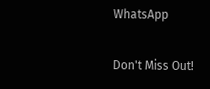WhatsApp

Don't Miss Out!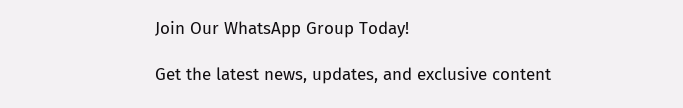Join Our WhatsApp Group Today!

Get the latest news, updates, and exclusive content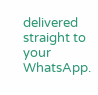delivered straight to your WhatsApp.